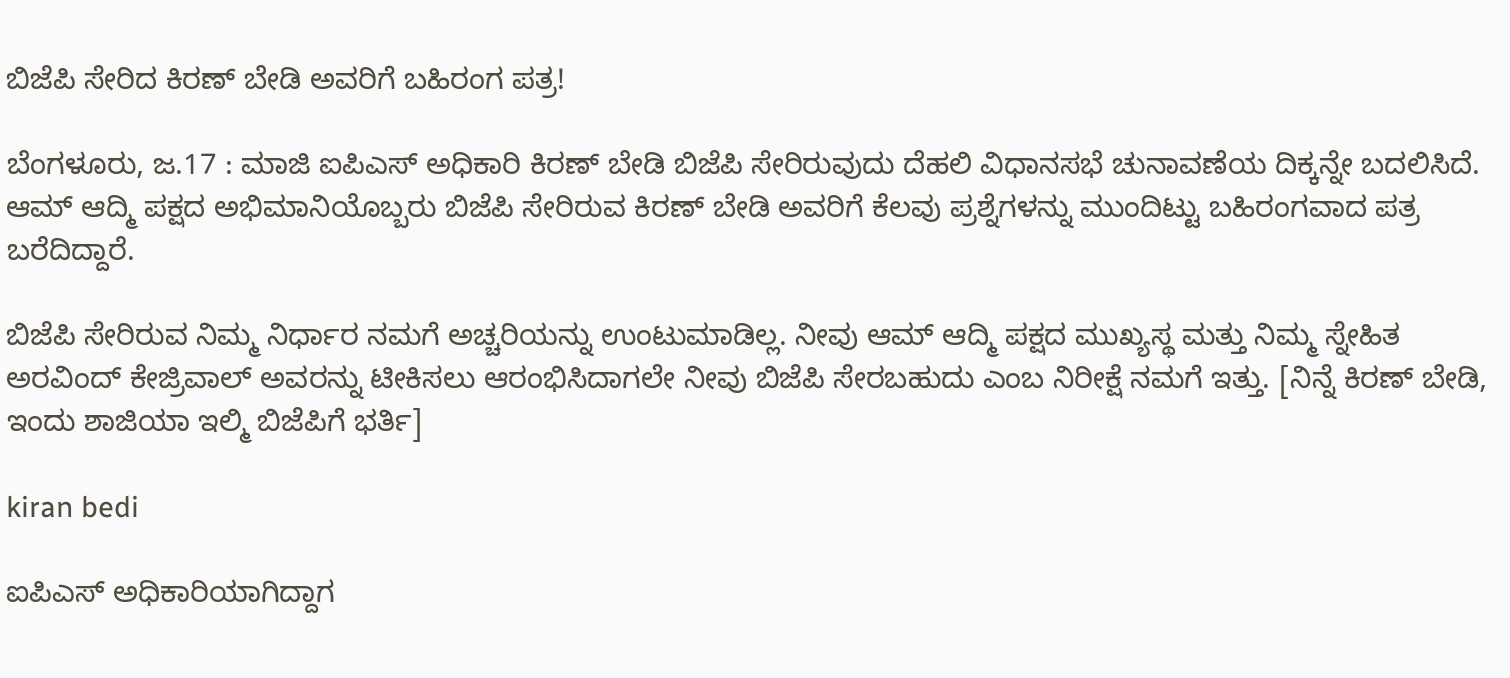ಬಿಜೆಪಿ ಸೇರಿದ ಕಿರಣ್ ಬೇಡಿ ಅವರಿಗೆ ಬಹಿರಂಗ ಪತ್ರ!

ಬೆಂಗಳೂರು, ಜ.17 : ಮಾಜಿ ಐಪಿಎಸ್ ಅಧಿಕಾರಿ ಕಿರಣ್ ಬೇಡಿ ಬಿಜೆಪಿ ಸೇರಿರುವುದು ದೆಹಲಿ ವಿಧಾನಸಭೆ ಚುನಾವಣೆಯ ದಿಕ್ಕನ್ನೇ ಬದಲಿಸಿದೆ. ಆಮ್ ಆದ್ಮಿ ಪಕ್ಷದ ಅಭಿಮಾನಿಯೊಬ್ಬರು ಬಿಜೆಪಿ ಸೇರಿರುವ ಕಿರಣ್ ಬೇಡಿ ಅವರಿಗೆ ಕೆಲವು ಪ್ರಶ್ನೆಗಳನ್ನು ಮುಂದಿಟ್ಟು ಬಹಿರಂಗವಾದ ಪತ್ರ ಬರೆದಿದ್ದಾರೆ.

ಬಿಜೆಪಿ ಸೇರಿರುವ ನಿಮ್ಮ ನಿರ್ಧಾರ ನಮಗೆ ಅಚ್ಚರಿಯನ್ನು ಉಂಟುಮಾಡಿಲ್ಲ. ನೀವು ಆಮ್ ಆದ್ಮಿ ಪಕ್ಷದ ಮುಖ್ಯಸ್ಥ ಮತ್ತು ನಿಮ್ಮ ಸ್ನೇಹಿತ ಅರವಿಂದ್ ಕೇಜ್ರಿವಾಲ್ ಅವರನ್ನು ಟೀಕಿಸಲು ಆರಂಭಿಸಿದಾಗಲೇ ನೀವು ಬಿಜೆಪಿ ಸೇರಬಹುದು ಎಂಬ ನಿರೀಕ್ಷೆ ನಮಗೆ ಇತ್ತು. [ನಿನ್ನೆ ಕಿರಣ್ ಬೇಡಿ, ಇಂದು ಶಾಜಿಯಾ ಇಲ್ಮಿ ಬಿಜೆಪಿಗೆ ಭರ್ತಿ]

kiran bedi

ಐಪಿಎಸ್ ಅಧಿಕಾರಿಯಾಗಿದ್ದಾಗ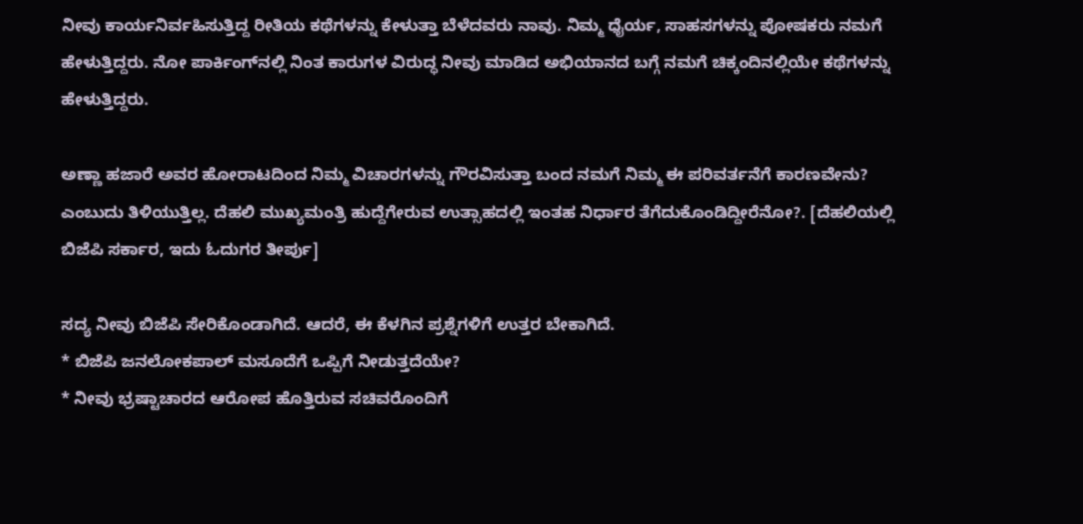ನೀವು ಕಾರ್ಯನಿರ್ವಹಿಸುತ್ತಿದ್ದ ರೀತಿಯ ಕಥೆಗಳನ್ನು ಕೇಳುತ್ತಾ ಬೆಳೆದವರು ನಾವು. ನಿಮ್ಮ ಧೈರ್ಯ, ಸಾಹಸಗಳನ್ನು ಪೋಷಕರು ನಮಗೆ ಹೇಳುತ್ತಿದ್ದರು. ನೋ ಪಾರ್ಕಿಂಗ್‌ನಲ್ಲಿ ನಿಂತ ಕಾರುಗಳ ವಿರುದ್ಧ ನೀವು ಮಾಡಿದ ಅಭಿಯಾನದ ಬಗ್ಗೆ ನಮಗೆ ಚಿಕ್ಕಂದಿನಲ್ಲಿಯೇ ಕಥೆಗಳನ್ನು ಹೇಳುತ್ತಿದ್ದರು.

ಅಣ್ಣಾ ಹಜಾರೆ ಅವರ ಹೋರಾಟದಿಂದ ನಿಮ್ಮ ವಿಚಾರಗಳನ್ನು ಗೌರವಿಸುತ್ತಾ ಬಂದ ನಮಗೆ ನಿಮ್ಮ ಈ ಪರಿವರ್ತನೆಗೆ ಕಾರಣವೇನು? ಎಂಬುದು ತಿಳಿಯುತ್ತಿಲ್ಲ. ದೆಹಲಿ ಮುಖ್ಯಮಂತ್ರಿ ಹುದ್ದೆಗೇರುವ ಉತ್ಸಾಹದಲ್ಲಿ ಇಂತಹ ನಿರ್ಧಾರ ತೆಗೆದುಕೊಂಡಿದ್ದೀರೆನೋ?. [ದೆಹಲಿಯಲ್ಲಿ ಬಿಜೆಪಿ ಸರ್ಕಾರ, ಇದು ಓದುಗರ ತೀರ್ಪು]

ಸದ್ಯ ನೀವು ಬಿಜೆಪಿ ಸೇರಿಕೊಂಡಾಗಿದೆ. ಆದರೆ, ಈ ಕೆಳಗಿನ ಪ್ರಶ್ನೆಗಳಿಗೆ ಉತ್ತರ ಬೇಕಾಗಿದೆ.
* ಬಿಜೆಪಿ ಜನಲೋಕಪಾಲ್ ಮಸೂದೆಗೆ ಒಪ್ಪಿಗೆ ನೀಡುತ್ತದೆಯೇ?
* ನೀವು ಭ್ರಷ್ಟಾಚಾರದ ಆರೋಪ ಹೊತ್ತಿರುವ ಸಚಿವರೊಂದಿಗೆ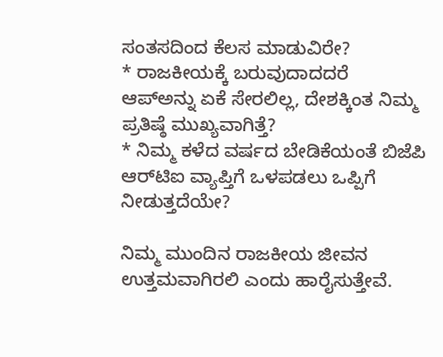ಸಂತಸದಿಂದ ಕೆಲಸ ಮಾಡುವಿರೇ?
* ರಾಜಕೀಯಕ್ಕೆ ಬರುವುದಾದದರೆ ಆಪ್‌ಅನ್ನು ಏಕೆ ಸೇರಲಿಲ್ಲ, ದೇಶಕ್ಕಿಂತ ನಿಮ್ಮ ಪ್ರತಿಷ್ಠೆ ಮುಖ್ಯವಾಗಿತ್ತೆ?
* ನಿಮ್ಮ ಕಳೆದ ವರ್ಷದ ಬೇಡಿಕೆಯಂತೆ ಬಿಜೆಪಿ ಆರ್‌ಟಿಐ ವ್ಯಾಪ್ತಿಗೆ ಒಳಪಡಲು ಒಪ್ಪಿಗೆ ನೀಡುತ್ತದೆಯೇ?

ನಿಮ್ಮ ಮುಂದಿನ ರಾಜಕೀಯ ಜೀವನ ಉತ್ತಮವಾಗಿರಲಿ ಎಂದು ಹಾರೈಸುತ್ತೇವೆ.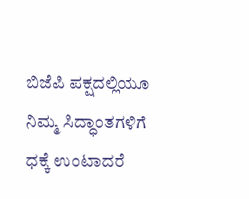ಬಿಜೆಪಿ ಪಕ್ಷದಲ್ಲಿಯೂ ನಿಮ್ಮ ಸಿದ್ಧಾಂತಗಳಿಗೆ ಧಕ್ಕೆ ಉಂಟಾದರೆ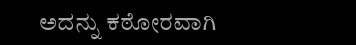ಅದನ್ನು ಕಠೋರವಾಗಿ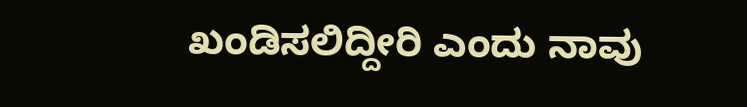ಖಂಡಿಸಲಿದ್ದೀರಿ ಎಂದು ನಾವು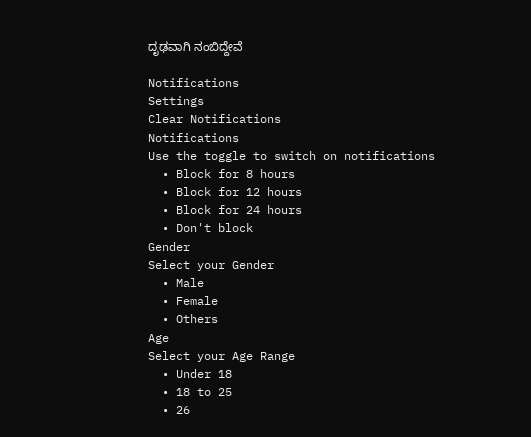ದೃಢವಾಗಿ ನಂಬಿದ್ದೇವೆ

Notifications
Settings
Clear Notifications
Notifications
Use the toggle to switch on notifications
  • Block for 8 hours
  • Block for 12 hours
  • Block for 24 hours
  • Don't block
Gender
Select your Gender
  • Male
  • Female
  • Others
Age
Select your Age Range
  • Under 18
  • 18 to 25
  • 26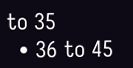to 35
  • 36 to 45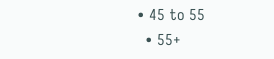• 45 to 55
  • 55+